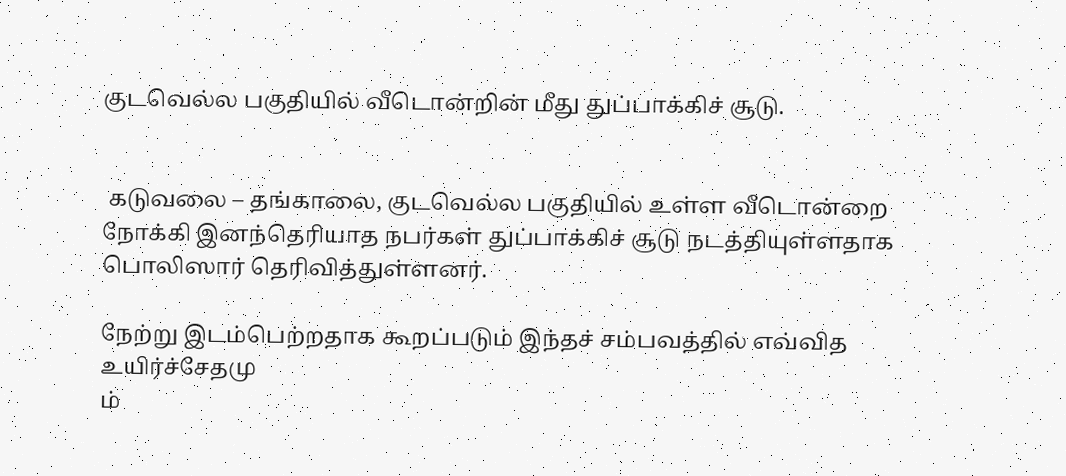குடவெல்ல பகுதியில் வீடொன்றின் மீது துப்பாக்கிச் சூடு.


 கடுவலை – தங்காலை, குடவெல்ல பகுதியில் உள்ள வீடொன்றை நோக்கி இனந்தெரியாத நபர்கள் துப்பாக்கிச் சூடு நடத்தியுள்ளதாக பொலிஸார் தெரிவித்துள்ளனர்.

நேற்று இடம்பெற்றதாக கூறப்படும் இந்தச் சம்பவத்தில் எவ்வித உயிர்ச்சேதமு
ம்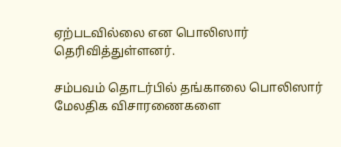ஏற்படவில்லை என பொலிஸார் தெரிவித்துள்ளனர்.

சம்பவம் தொடர்பில் தங்காலை பொலிஸார் மேலதிக விசாரணைகளை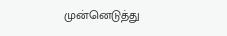முன்னெடுத்து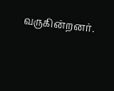வருகின்றனர்.